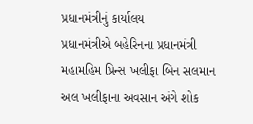પ્રધાનમંત્રીનું કાર્યાલય
પ્રધાનમંત્રીએ બહેરિનના પ્રધાનમંત્રી મહામહિમ પ્રિન્સ ખલીફા બિન સલમાન અલ ખલીફાના અવસાન અંગે શોક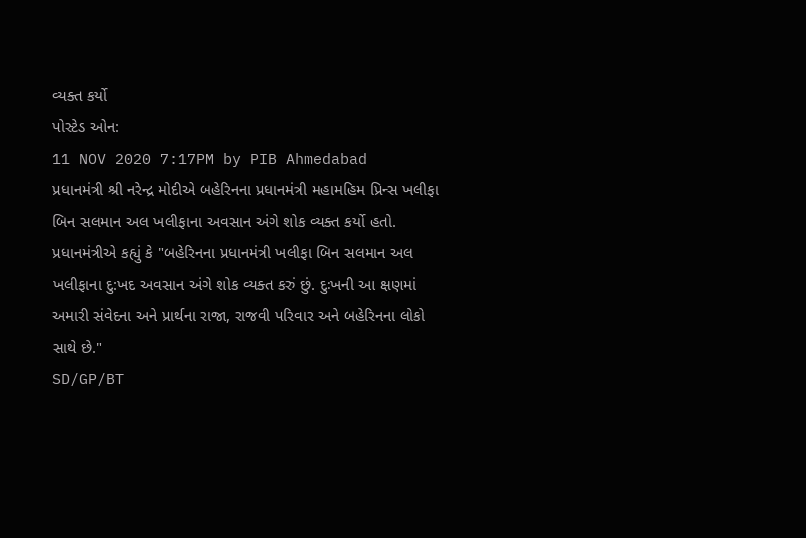વ્યક્ત કર્યો
પોસ્ટેડ ઓન:
11 NOV 2020 7:17PM by PIB Ahmedabad
પ્રધાનમંત્રી શ્રી નરેન્દ્ર મોદીએ બહેરિનના પ્રધાનમંત્રી મહામહિમ પ્રિન્સ ખલીફા બિન સલમાન અલ ખલીફાના અવસાન અંગે શોક વ્યક્ત કર્યો હતો.
પ્રધાનમંત્રીએ કહ્યું કે "બહેરિનના પ્રધાનમંત્રી ખલીફા બિન સલમાન અલ ખલીફાના દુ:ખદ અવસાન અંગે શોક વ્યક્ત કરું છું. દુઃખની આ ક્ષણમાં અમારી સંવેદના અને પ્રાર્થના રાજા, રાજવી પરિવાર અને બહેરિનના લોકો સાથે છે."
SD/GP/BT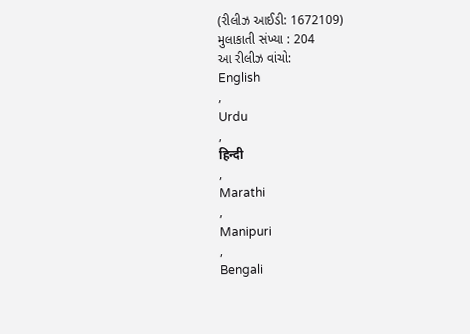(રીલીઝ આઈડી: 1672109)
મુલાકાતી સંખ્યા : 204
આ રીલીઝ વાંચો:
English
,
Urdu
,
हिन्दी
,
Marathi
,
Manipuri
,
Bengali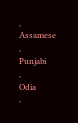,
Assamese
,
Punjabi
,
Odia
,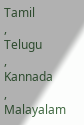Tamil
,
Telugu
,
Kannada
,
Malayalam